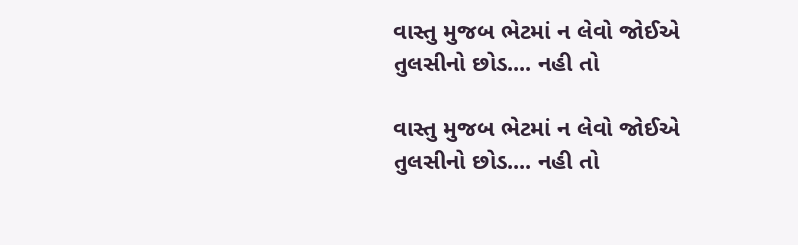વાસ્તુ મુજબ ભેટમાં ન લેવો જોઈએ તુલસીનો છોડ.... નહી તો

વાસ્તુ મુજબ ભેટમાં ન લેવો જોઈએ તુલસીનો છોડ.... નહી તો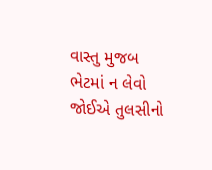વાસ્તુ મુજબ ભેટમાં ન લેવો જોઈએ તુલસીનો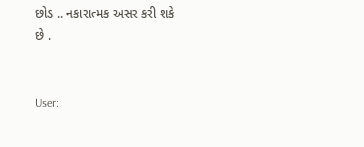છોડ .. નકારાત્મક અસર કરી શકે છે .


User: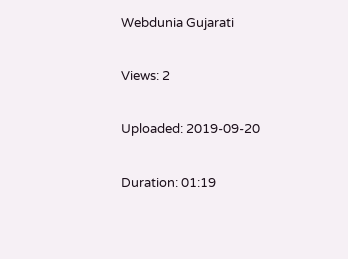Webdunia Gujarati

Views: 2

Uploaded: 2019-09-20

Duration: 01:19